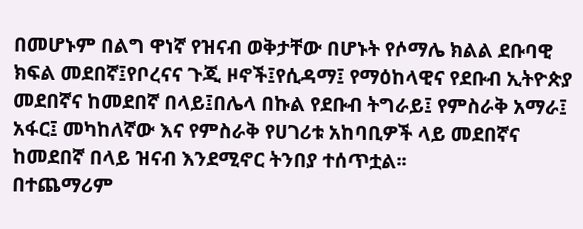በመሆኑም በልግ ዋነኛ የዝናብ ወቅታቸው በሆኑት የሶማሌ ክልል ደቡባዊ ክፍል መደበኛ፤የቦረናና ጉጂ ዞኖች፤የሲዳማ፤ የማዕከላዊና የደቡብ ኢትዮጵያ መደበኛና ከመደበኛ በላይ፤በሌላ በኩል የደቡብ ትግራይ፤ የምስራቅ አማራ፤ አፋር፤ መካከለኛው እና የምስራቅ የሀገሪቱ አከባቢዎች ላይ መደበኛና ከመደበኛ በላይ ዝናብ እንደሚኖር ትንበያ ተሰጥቷል፡፡
በተጨማሪም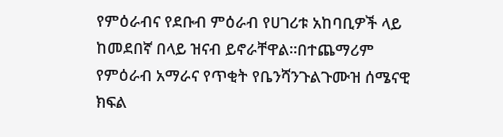የምዕራብና የደቡብ ምዕራብ የሀገሪቱ አከባቢዎች ላይ ከመደበኛ በላይ ዝናብ ይኖራቸዋል፡፡በተጨማሪም የምዕራብ አማራና የጥቂት የቤንሻንጉልጉሙዝ ሰሜናዊ ክፍል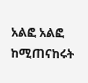አልፎ አልፎ ከሚጠናከሩት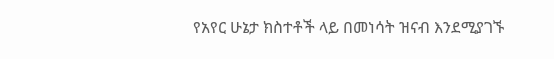የአየር ሁኔታ ክስተቶች ላይ በመነሳት ዝናብ እንደሚያገኙ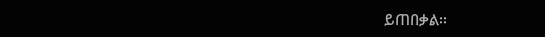ይጠበቃል፡፡